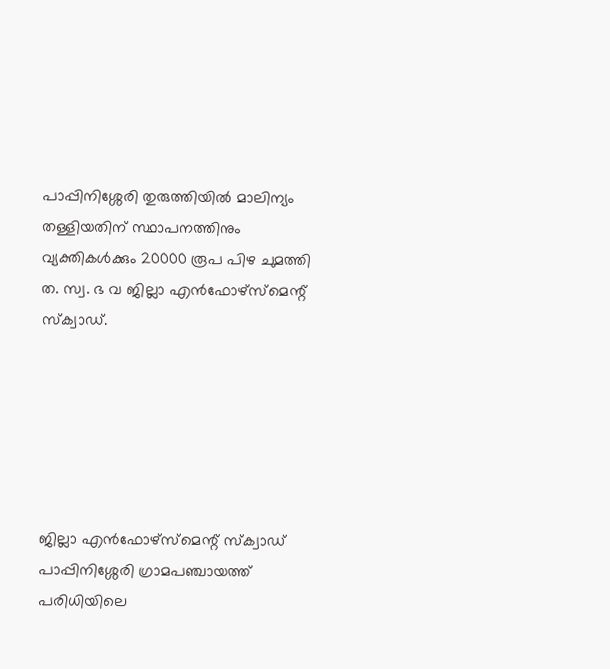പാപ്പിനിശ്ശേരി തുരുത്തിയിൽ മാലിന്യം തള്ളിയതിന് സ്ഥാപനത്തിനും വ്യക്തികൾക്കും 20000 രൂപ പിഴ ചുമത്തി ത. സ്വ. ഭ വ ജില്ലാ എൻഫോഴ്‌സ്‌മെന്റ് സ്‌ക്വാഡ്.






ജില്ലാ എൻഫോഴ്‌സ്‌മെന്റ് സ്‌ക്വാഡ് പാപ്പിനിശ്ശേരി ഗ്രാമപഞ്ചായത്ത് പരിധിയിലെ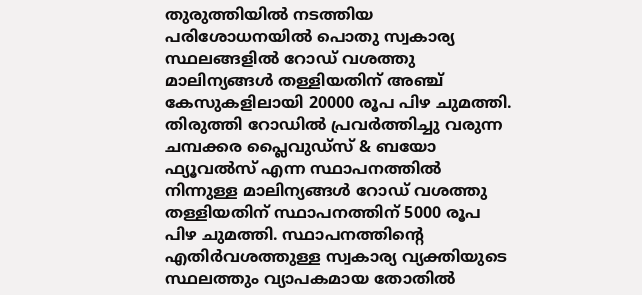തുരുത്തിയിൽ നടത്തിയ പരിശോധനയിൽ പൊതു സ്വകാര്യ സ്ഥലങ്ങളിൽ റോഡ് വശത്തു മാലിന്യങ്ങൾ തള്ളിയതിന് അഞ്ച് കേസുകളിലായി 20000 രൂപ പിഴ ചുമത്തി. തിരുത്തി റോഡിൽ പ്രവർത്തിച്ചു വരുന്ന ചമ്പക്കര പ്ലൈവുഡ്‌സ് & ബയോ ഫ്യൂവൽസ് എന്ന സ്ഥാപനത്തിൽ നിന്നുള്ള മാലിന്യങ്ങൾ റോഡ് വശത്തു തള്ളിയതിന് സ്ഥാപനത്തിന് 5000 രൂപ പിഴ ചുമത്തി. സ്ഥാപനത്തിൻ്റെ എതിർവശത്തുള്ള സ്വകാര്യ വ്യക്തിയുടെ സ്ഥലത്തും വ്യാപകമായ തോതിൽ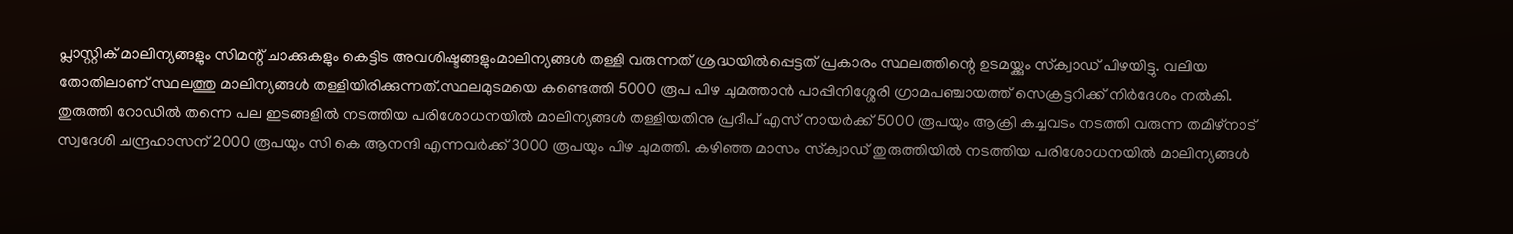പ്ലാസ്റ്റിക് മാലിന്യങ്ങളും സിമന്റ്‌ ചാക്കുകളും കെട്ടിട അവശിഷ്ടങ്ങളുംമാലിന്യങ്ങൾ തള്ളി വരുന്നത് ശ്രദ്ധയിൽപ്പെട്ടത് പ്രകാരം സ്ഥലത്തിന്റെ ഉടമയ്ക്കും സ്‌ക്വാഡ് പിഴയിട്ടു. വലിയ തോതിലാണ് സ്ഥലത്തു മാലിന്യങ്ങൾ തള്ളിയിരിക്കുന്നത്.സ്ഥലമുടമയെ കണ്ടെത്തി 5000 രൂപ പിഴ ചുമത്താൻ പാപ്പിനിശ്ശേരി ഗ്രാമപഞ്ചായത്ത് സെക്രട്ടറിക്ക് നിർദേശം നൽകി. തുരുത്തി റോഡിൽ തന്നെ പല ഇടങ്ങളിൽ നടത്തിയ പരിശോധനയിൽ മാലിന്യങ്ങൾ തള്ളിയതിനു പ്രദീപ്‌ എസ് നായർക്ക് 5000 രൂപയും ആക്രി കച്ചവടം നടത്തി വരുന്ന തമിഴ്നാട് സ്വദേശി ചന്ദ്രഹാസന് 2000 രൂപയും സി കെ ആനന്ദി എന്നവർക്ക് 3000 രൂപയും പിഴ ചുമത്തി. കഴിഞ്ഞ മാസം സ്‌ക്വാഡ് തുരുത്തിയിൽ നടത്തിയ പരിശോധനയിൽ മാലിന്യങ്ങൾ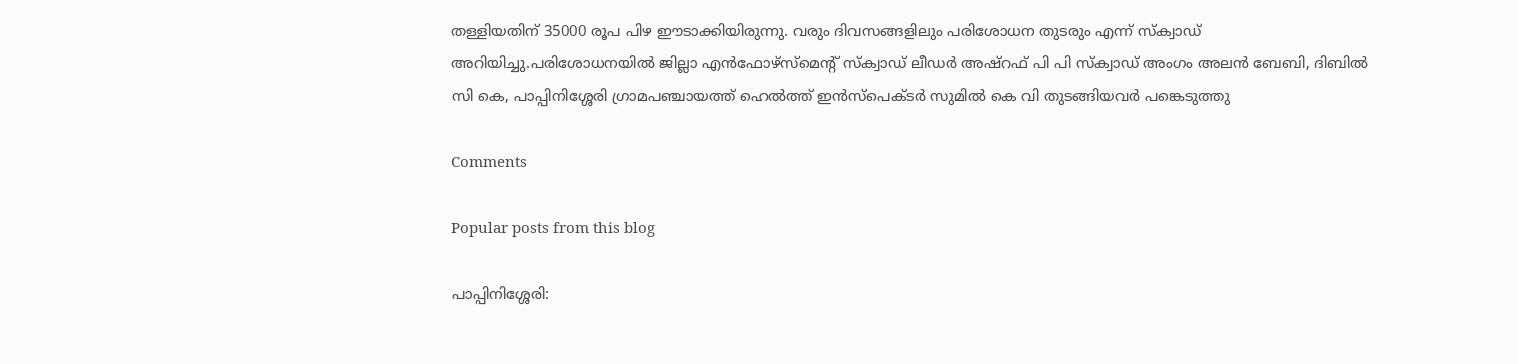തള്ളിയതിന് 35000 രൂപ പിഴ ഈടാക്കിയിരുന്നു. വരും ദിവസങ്ങളിലും പരിശോധന തുടരും എന്ന് സ്‌ക്വാഡ് അറിയിച്ചു.പരിശോധനയിൽ ജില്ലാ എൻഫോഴ്‌സ്‌മെന്റ് സ്‌ക്വാഡ് ലീഡർ അഷ്‌റഫ്‌ പി പി സ്‌ക്വാഡ് അംഗം അലൻ ബേബി, ദിബിൽ സി കെ, പാപ്പിനിശ്ശേരി ഗ്രാമപഞ്ചായത്ത് ഹെൽത്ത് ഇൻസ്‌പെക്ടർ സുമിൽ കെ വി തുടങ്ങിയവർ പങ്കെടുത്തു

Comments

Popular posts from this blog

പാപ്പിനിശ്ശേരി: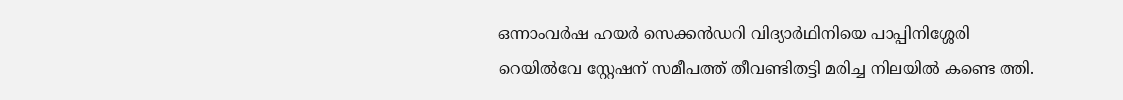ഒന്നാംവർഷ ഹയർ സെക്കൻഡറി വിദ്യാർഥിനിയെ പാപ്പിനിശ്ശേരി റെയിൽവേ സ്റ്റേഷന് സമീപത്ത് തീവണ്ടിതട്ടി മരിച്ച നിലയിൽ കണ്ടെ ത്തി.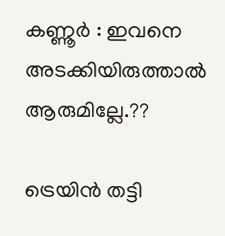കണ്ണൂർ : ഇവനെ അടക്കിയിരുത്താൽ ആരുമില്ലേ.??

ട്രെയിൻ തട്ടി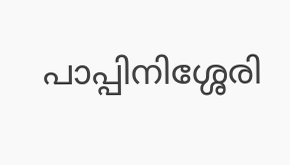പാപ്പിനിശ്ശേരി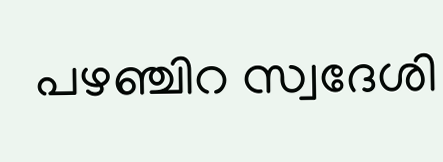പഴഞ്ചിറ സ്വദേശി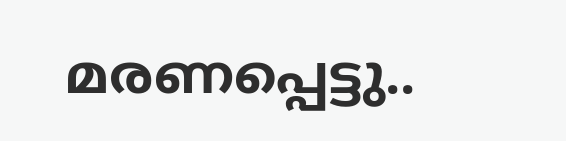മരണപ്പെട്ടു..